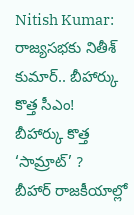Nitish Kumar: రాజ్యసభకు నితీశ్ కుమార్.. బీహార్కు కొత్త సీఎం!
బీహార్కు కొత్త ‘సామ్రాట్’ ?
బీహార్ రాజకీయాల్లో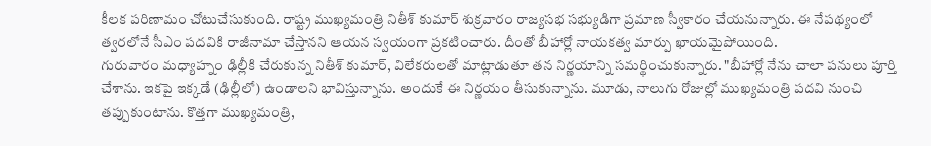కీలక పరిణామం చోటుచేసుకుంది. రాష్ట్ర ముఖ్యమంత్రి నితీశ్ కుమార్ శుక్రవారం రాజ్యసభ సభ్యుడిగా ప్రమాణ స్వీకారం చేయనున్నారు. ఈ నేపథ్యంలో త్వరలోనే సీఎం పదవికి రాజీనామా చేస్తానని ఆయన స్వయంగా ప్రకటించారు. దీంతో బీహార్లో నాయకత్వ మార్పు ఖాయమైపోయింది.
గురువారం మధ్యాహ్నం ఢిల్లీకి చేరుకున్న నితీశ్ కుమార్, విలేకరులతో మాట్లాడుతూ తన నిర్ణయాన్ని సమర్థించుకున్నారు. "బీహార్లో నేను చాలా పనులు పూర్తి చేశాను. ఇకపై ఇక్కడే (ఢిల్లీలో) ఉండాలని భావిస్తున్నాను. అందుకే ఈ నిర్ణయం తీసుకున్నాను. మూడు, నాలుగు రోజుల్లో ముఖ్యమంత్రి పదవి నుంచి తప్పుకుంటాను. కొత్తగా ముఖ్యమంత్రి,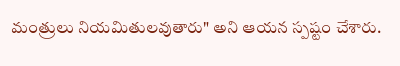మంత్రులు నియమితులవుతారు" అని ఆయన స్పష్టం చేశారు.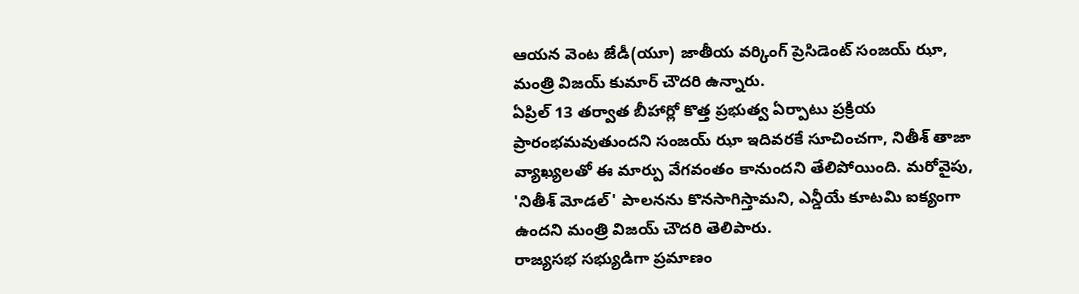ఆయన వెంట జేడీ(యూ) జాతీయ వర్కింగ్ ప్రెసిడెంట్ సంజయ్ ఝా, మంత్రి విజయ్ కుమార్ చౌదరి ఉన్నారు.
ఏప్రిల్ 13 తర్వాత బీహార్లో కొత్త ప్రభుత్వ ఏర్పాటు ప్రక్రియ ప్రారంభమవుతుందని సంజయ్ ఝా ఇదివరకే సూచించగా, నితీశ్ తాజా వ్యాఖ్యలతో ఈ మార్పు వేగవంతం కానుందని తేలిపోయింది. మరోవైపు, 'నితీశ్ మోడల్' పాలనను కొనసాగిస్తామని, ఎన్డీయే కూటమి ఐక్యంగా ఉందని మంత్రి విజయ్ చౌదరి తెలిపారు.
రాజ్యసభ సభ్యుడిగా ప్రమాణం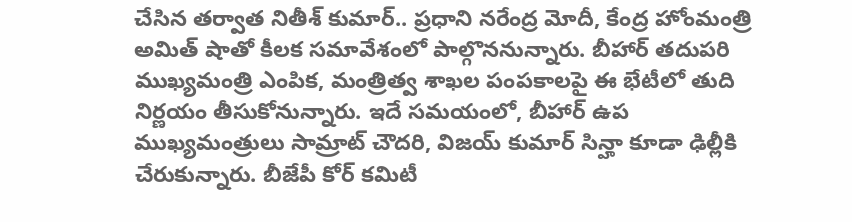చేసిన తర్వాత నితీశ్ కుమార్.. ప్రధాని నరేంద్ర మోదీ, కేంద్ర హోంమంత్రి అమిత్ షాతో కీలక సమావేశంలో పాల్గొననున్నారు. బీహార్ తదుపరి ముఖ్యమంత్రి ఎంపిక, మంత్రిత్వ శాఖల పంపకాలపై ఈ భేటీలో తుది నిర్ణయం తీసుకోనున్నారు. ఇదే సమయంలో, బీహార్ ఉప ముఖ్యమంత్రులు సామ్రాట్ చౌదరి, విజయ్ కుమార్ సిన్హా కూడా ఢిల్లీకి చేరుకున్నారు. బీజేపీ కోర్ కమిటీ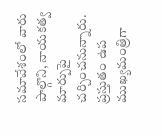సమావేశంలో వారు పాల్గొని, నాయకత్వ మార్పుపై చర్చించనున్నారు. ప్రస్తుతం ఉప ముఖ్యమంత్రిగా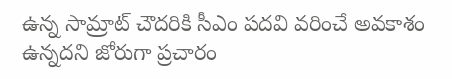ఉన్న సామ్రాట్ చౌదరికి సీఎం పదవి వరించే అవకాశం ఉన్నదని జోరుగా ప్రచారం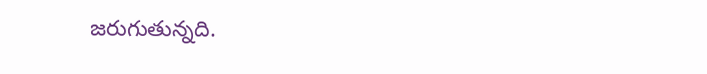జరుగుతున్నది.